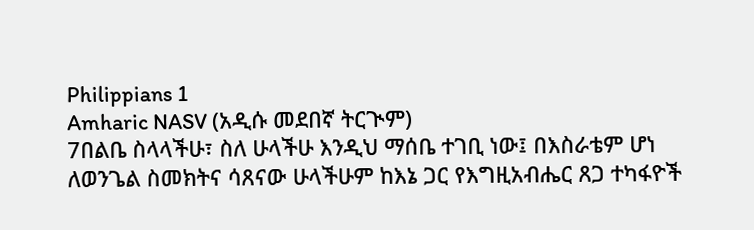Philippians 1
Amharic NASV (አዲሱ መደበኛ ትርጒም)
7በልቤ ስላላችሁ፣ ስለ ሁላችሁ እንዲህ ማሰቤ ተገቢ ነው፤ በእስራቴም ሆነ ለወንጌል ስመክትና ሳጸናው ሁላችሁም ከእኔ ጋር የእግዚአብሔር ጸጋ ተካፋዮች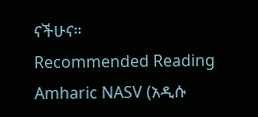ናችሁና።
Recommended Reading
Amharic NASV (አዲሱ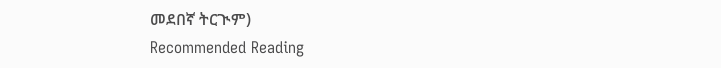መደበኛ ትርጒም)
Recommended Reading